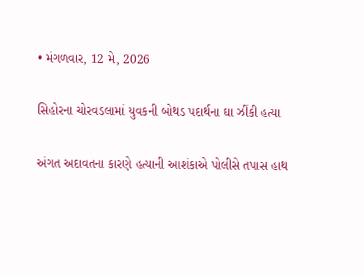• મંગળવાર, 12 મે, 2026

સિહોરના ચોરવડલામાં યુવકની બોથડ પદાર્થના ઘા ઝીંકી હત્યા

અંગત અદાવતના કારણે હત્યાની આશંકાએ પોલીસે તપાસ હાથ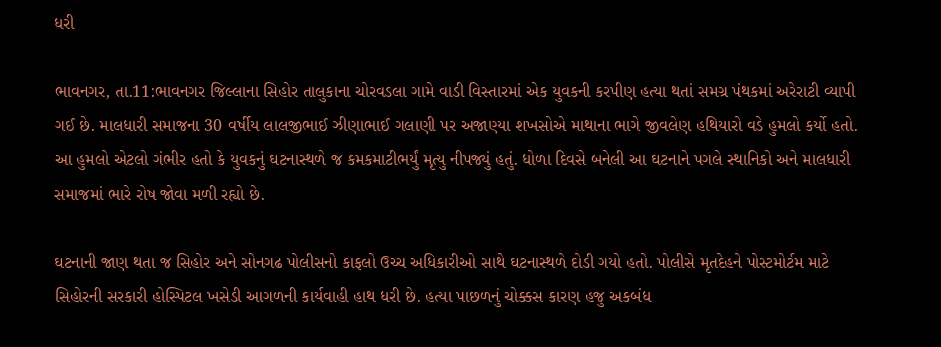ધરી

ભાવનગર, તા.11:ભાવનગર જિલ્લાના સિહોર તાલુકાના ચોરવડલા ગામે વાડી વિસ્તારમાં એક યુવકની કરપીણ હત્યા થતાં સમગ્ર પંથકમાં અરેરાટી વ્યાપી ગઈ છે. માલધારી સમાજના 30 વર્ષીય લાલજીભાઈ ઝીણાભાઈ ગલાણી પર અજાણ્યા શખસોએ માથાના ભાગે જીવલેણ હથિયારો વડે હુમલો કર્યો હતો. આ હુમલો એટલો ગંભીર હતો કે યુવકનું ઘટનાસ્થળે જ કમકમાટીભર્યું મૃત્યુ નીપજ્યું હતું. ધોળા દિવસે બનેલી આ ઘટનાને પગલે સ્થાનિકો અને માલધારી સમાજમાં ભારે રોષ જોવા મળી રહ્યો છે.

ઘટનાની જાણ થતા જ સિહોર અને સોનગઢ પોલીસનો કાફલો ઉચ્ચ અધિકારીઓ સાથે ઘટનાસ્થળે દોડી ગયો હતો. પોલીસે મૃતદેહને પોસ્ટમોર્ટમ માટે સિહોરની સરકારી હોસ્પિટલ ખસેડી આગળની કાર્યવાહી હાથ ધરી છે. હત્યા પાછળનું ચોક્કસ કારણ હજુ અકબંધ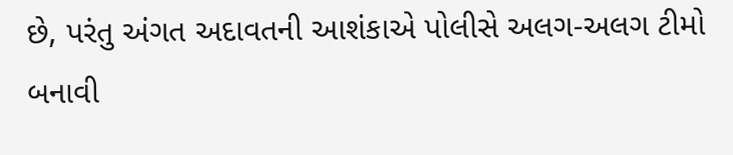છે, પરંતુ અંગત અદાવતની આશંકાએ પોલીસે અલગ-અલગ ટીમો બનાવી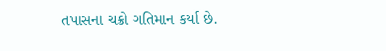તપાસના ચક્રો ગતિમાન કર્યા છે.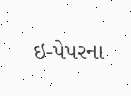ઇ-પેપરના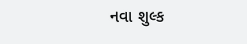નવા શુલ્ક